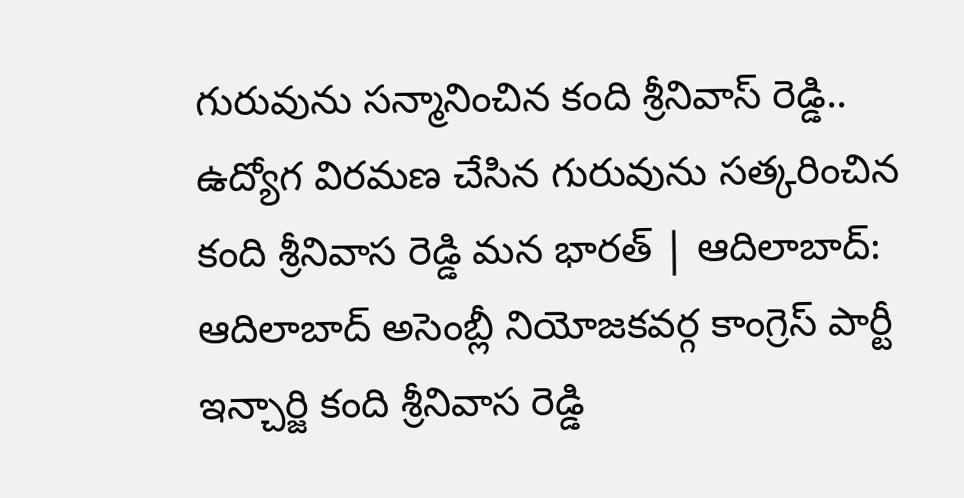గురువును సన్మానించిన కంది శ్రీనివాస్ రెడ్డి..
ఉద్యోగ విరమణ చేసిన గురువును సత్కరించిన కంది శ్రీనివాస రెడ్డి మన భారత్ | ఆదిలాబాద్: ఆదిలాబాద్ అసెంబ్లీ నియోజకవర్గ కాంగ్రెస్ పార్టీ ఇన్చార్జి కంది శ్రీనివాస రెడ్డి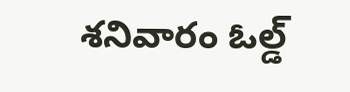శనివారం ఓల్డ్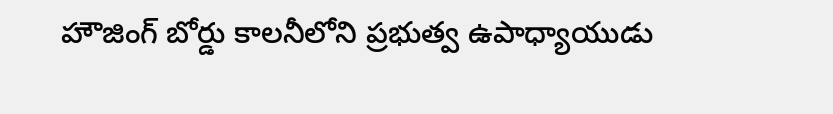హౌజింగ్ బోర్డు కాలనీలోని ప్రభుత్వ ఉపాధ్యాయుడు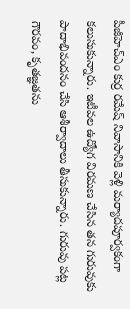పీజీహెచ్ఎం కుర్ర రమేష్ నివాసానికి వెళ్లి మర్యాదపూర్వకంగా కలుసుకున్నారు. ఇటీవల ఉద్యోగ విరమణ చేసిన తన గురువుకు పాదాభివందనం చేసి ఆశీర్వాదాలు తీసుకున్నారు. గురువు పట్ల గౌరవం, కృతజ్ఞతను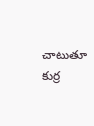చాటుతూ కుర్ర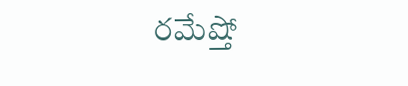రమేష్తో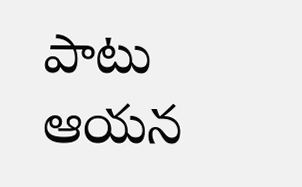పాటు ఆయన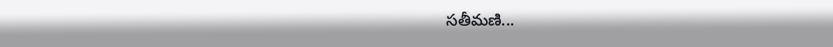సతీమణి...